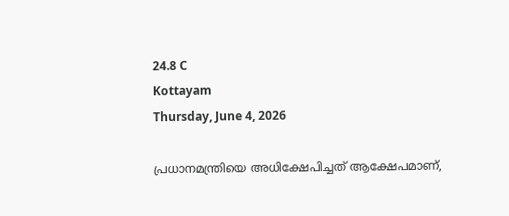24.8 C
Kottayam
Thursday, June 4, 2026

പ്രധാനമന്ത്രിയെ അധിക്ഷേപിച്ചത് ആക്ഷേപമാണ്,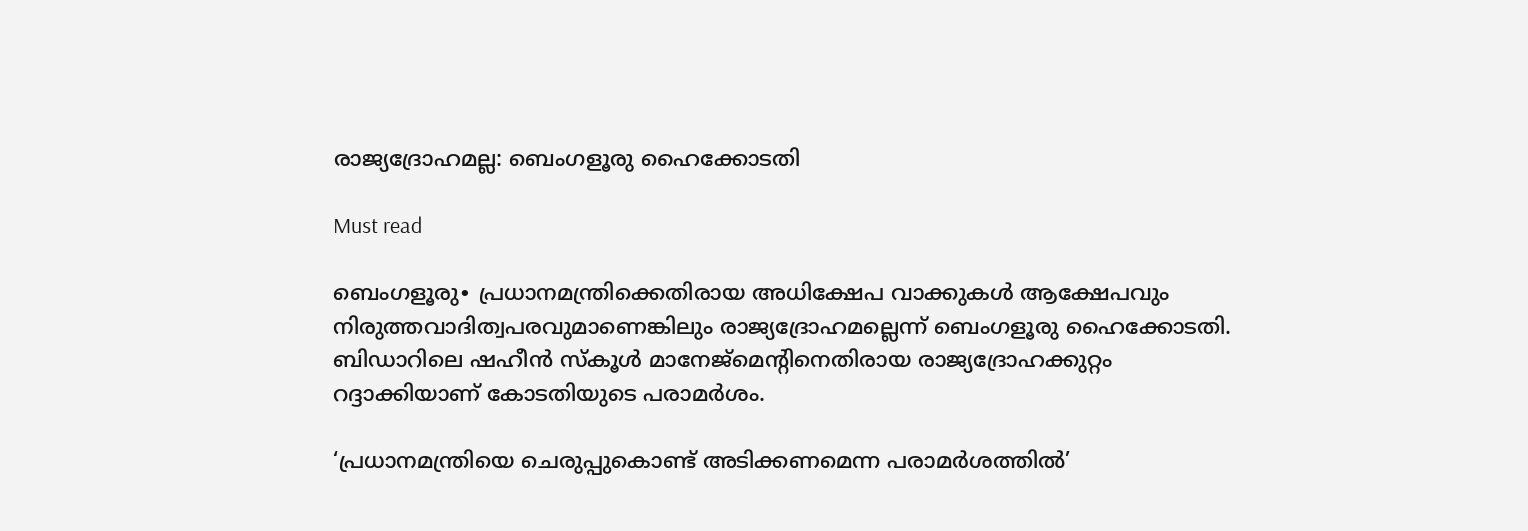രാജ്യദ്രോഹമല്ല: ബെംഗളൂരു ഹൈക്കോടതി

Must read

ബെംഗളൂരു∙ പ്രധാനമന്ത്രിക്കെതിരായ അധിക്ഷേപ വാക്കുകൾ ആക്ഷേപവും നിരുത്തവാദിത്വപരവുമാണെങ്കിലും രാജ്യദ്രോഹമല്ലെന്ന് ബെംഗളൂരു ഹൈക്കോടതി. ബിഡാറിലെ ഷഹീൻ സ്കൂൾ മാനേജ്മെന്റിനെതിരായ രാജ്യദ്രോഹക്കുറ്റം റദ്ദാക്കിയാണ് കോടതിയുടെ പരാമർശം.

‘പ്രധാനമന്ത്രിയെ ചെരുപ്പുകൊണ്ട് അടിക്കണമെന്ന പരാമർശത്തിൽ’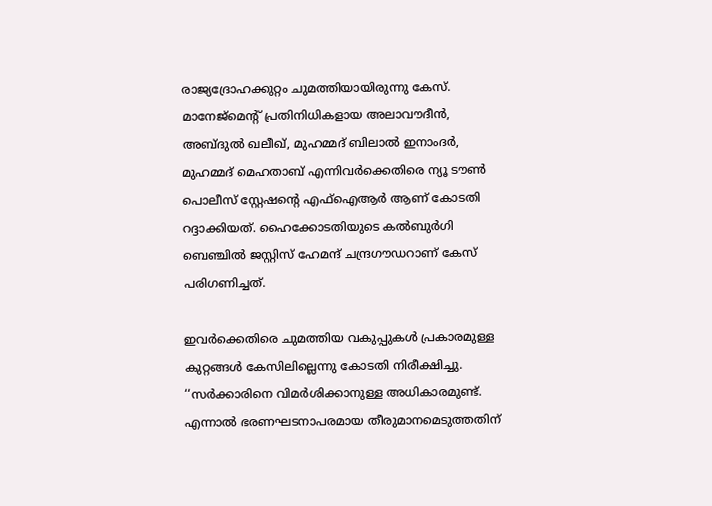രാജ്യദ്രോഹക്കുറ്റം ചുമത്തിയായിരുന്നു കേസ്. മാനേജ്മെന്റ് പ്രതിനിധികളായ അലാവൗദീൻ, അബ്‌ദുൽ ഖലീഖ്, മുഹമ്മദ് ബിലാൽ ഇനാംദർ, മുഹമ്മദ് മെഹതാബ് എന്നിവർക്കെതിരെ ന്യൂ ടൗൺ പൊലീസ് സ്റ്റേഷന്റെ എഫ്ഐആർ ആണ് കോടതി റദ്ദാക്കിയത്. ഹൈക്കോടതിയുടെ കൽബുർഗി ബെഞ്ചിൽ ജസ്റ്റിസ് ഹേമന്ദ് ചന്ദ്രഗൗഡറാണ് കേസ് പരിഗണിച്ചത്.

ഇവർക്കെതിരെ ചുമത്തിയ വകുപ്പുകൾ പ്രകാരമുള്ള കുറ്റങ്ങൾ കേസിലില്ലെന്നു കോടതി നിരീക്ഷിച്ചു. ‘‘സർക്കാരിനെ വിമർശിക്കാനുള്ള അധികാരമുണ്ട്. എന്നാൽ ഭരണഘടനാപരമായ തീരുമാനമെടുത്തതിന്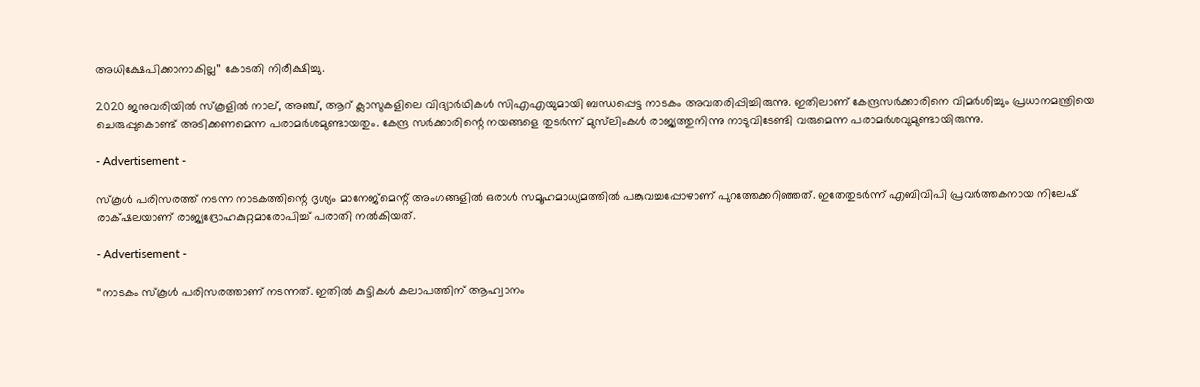അധിക്ഷേപിക്കാനാകില്ല’’ കോടതി നിരീക്ഷിച്ചു.

2020 ജനുവരിയിൽ സ്കൂളിൽ നാല്, അഞ്ച്, ആറ് ക്ലാസുകളിലെ വിദ്യാർഥികൾ സിഎഎയുമായി ബന്ധപ്പെട്ട നാടകം അവതരിപ്പിച്ചിരുന്നു. ഇതിലാണ് കേന്ദ്രസർക്കാരിനെ വിമർശിച്ചും പ്രധാനമന്ത്രിയെ ചെരുപ്പുകൊണ്ട് അടിക്കണമെന്ന പരാമർശമുണ്ടായതും. കേന്ദ്ര സർക്കാരിന്റെ നയങ്ങളെ തുടർന്ന് മുസ്‌ലിംകൾ രാജ്യത്തുനിന്നു നാടുവിടേണ്ടി വരുമെന്ന പരാമർശവുമുണ്ടായിരുന്നു.

- Advertisement -

സ്കൂൾ പരിസരത്ത് നടന്ന നാടകത്തിന്റെ ദൃശ്യം മാനേജ്മെന്റ് അംഗങ്ങളിൽ ഒരാൾ സമൂഹമാധ്യമത്തിൽ പങ്കുവച്ചപ്പോഴാണ് പുറത്തേക്കറിഞ്ഞത്. ഇതേതുടർന്ന് എബിവിപി പ്രവർത്തകനായ നിലേഷ് രാക്‌ഷലയാണ് രാജ്യദ്രോഹകുറ്റമാരോപിച്ച് പരാതി നൽകിയത്.

- Advertisement -

‘‘നാടകം സ്കൂൾ പരിസരത്താണ് നടന്നത്. ഇതിൽ കുട്ടികൾ കലാപത്തിന് ആഹ്വാനം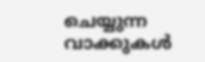ചെയ്യുന്ന വാക്കുകൾ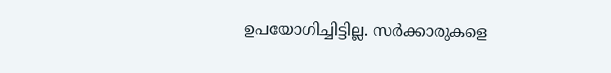ഉപയോഗിച്ചിട്ടില്ല. സർക്കാരുകളെ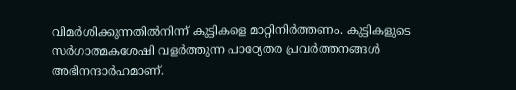വിമർശിക്കുന്നതിൽനിന്ന് കുട്ടികളെ മാറ്റിനിർത്തണം. കുട്ടികളുടെ സർഗാത്മകശേഷി വളർത്തുന്ന പാഠ്യേതര പ്രവർത്തനങ്ങൾ അഭിനന്ദാർഹമാണ്.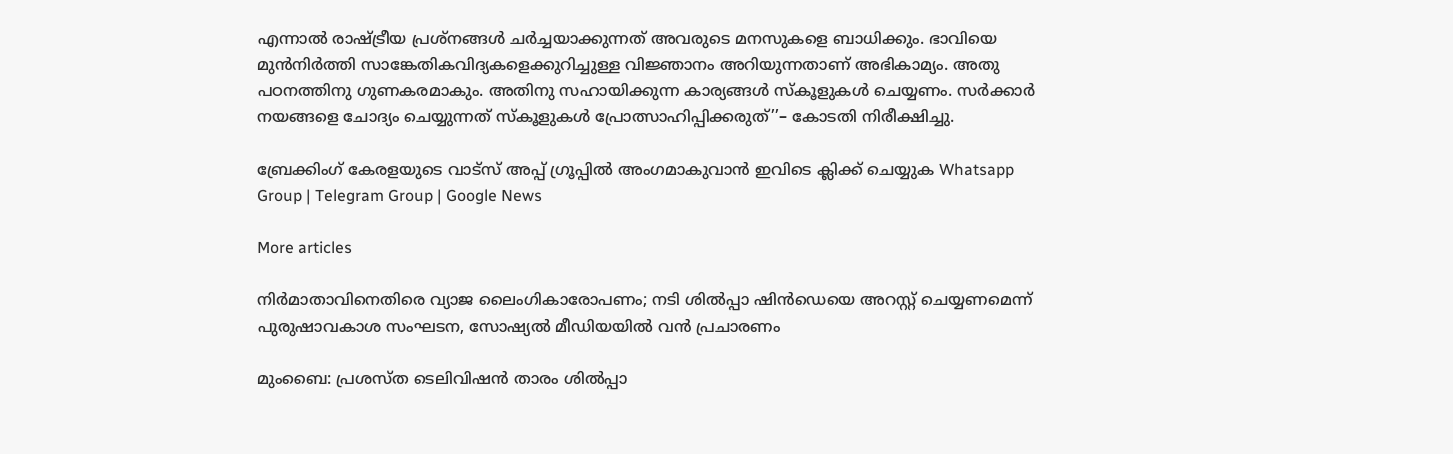എന്നാൽ രാഷ്ട്രീയ പ്രശ്നങ്ങൾ ചർച്ചയാക്കുന്നത് അവരുടെ മനസുകളെ ബാധിക്കും. ഭാവിയെ മുൻനിർത്തി സാങ്കേതികവിദ്യകളെക്കുറിച്ചുള്ള വിജ്ഞാനം അറിയുന്നതാണ് അഭികാമ്യം. അതു പഠനത്തിനു ഗുണകരമാകും. അതിനു സഹായിക്കുന്ന കാര്യങ്ങൾ സ്കൂളുകൾ ചെയ്യണം. സർക്കാർ നയങ്ങളെ ചോദ്യം ചെയ്യുന്നത് സ്കൂളുകൾ പ്രോത്സാഹിപ്പിക്കരുത്’’– കോടതി നിരീക്ഷിച്ചു.

ബ്രേക്കിംഗ് കേരളയുടെ വാട്സ് അപ്പ് ഗ്രൂപ്പിൽ അംഗമാകുവാൻ ഇവിടെ ക്ലിക്ക് ചെയ്യുക Whatsapp Group | Telegram Group | Google News

More articles

നിർമാതാവിനെതിരെ വ്യാജ ലൈംഗികാരോപണം; നടി ശിൽപ്പാ ഷിൻഡെയെ അറസ്റ്റ് ചെയ്യണമെന്ന് പുരുഷാവകാശ സംഘടന, സോഷ്യൽ മീഡിയയിൽ വൻ പ്രചാരണം

മുംബൈ: പ്രശസ്ത ടെലിവിഷൻ താരം ശിൽപ്പാ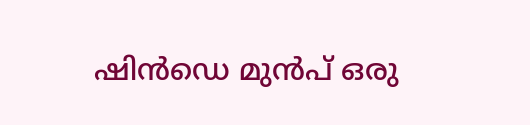ഷിൻഡെ മുൻപ് ഒരു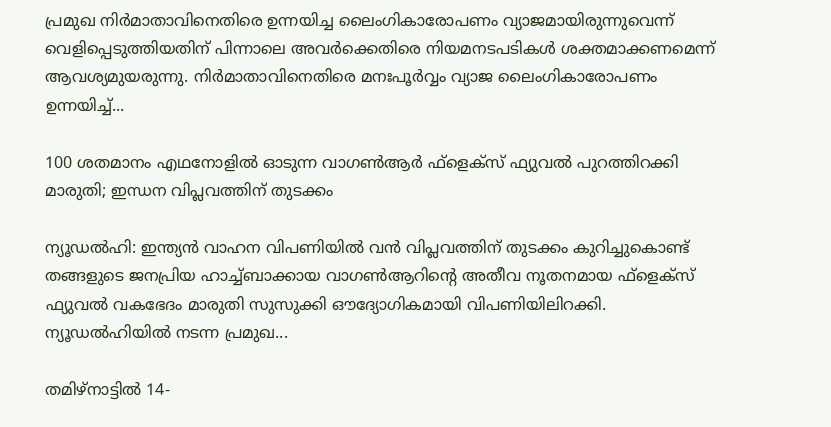പ്രമുഖ നിർമാതാവിനെതിരെ ഉന്നയിച്ച ലൈംഗികാരോപണം വ്യാജമായിരുന്നുവെന്ന് വെളിപ്പെടുത്തിയതിന് പിന്നാലെ അവർക്കെതിരെ നിയമനടപടികൾ ശക്തമാക്കണമെന്ന് ആവശ്യമുയരുന്നു. നിർമാതാവിനെതിരെ മനഃപൂർവ്വം വ്യാജ ലൈംഗികാരോപണം ഉന്നയിച്ച്...

100 ശതമാനം എഥനോളിൽ ഓടുന്ന വാഗൺആർ ഫ്ളെക്സ് ഫ്യുവൽ പുറത്തിറക്കി മാരുതി; ഇന്ധന വിപ്ലവത്തിന് തുടക്കം

ന്യൂഡൽഹി: ഇന്ത്യൻ വാഹന വിപണിയിൽ വൻ വിപ്ലവത്തിന് തുടക്കം കുറിച്ചുകൊണ്ട് തങ്ങളുടെ ജനപ്രിയ ഹാച്ച്ബാക്കായ വാഗൺആറിന്റെ അതീവ നൂതനമായ ഫ്‌ളെക്‌സ് ഫ്യുവൽ വകഭേദം മാരുതി സുസുക്കി ഔദ്യോഗികമായി വിപണിയിലിറക്കി. ന്യൂഡൽഹിയിൽ നടന്ന പ്രമുഖ...

തമിഴ്നാട്ടിൽ 14-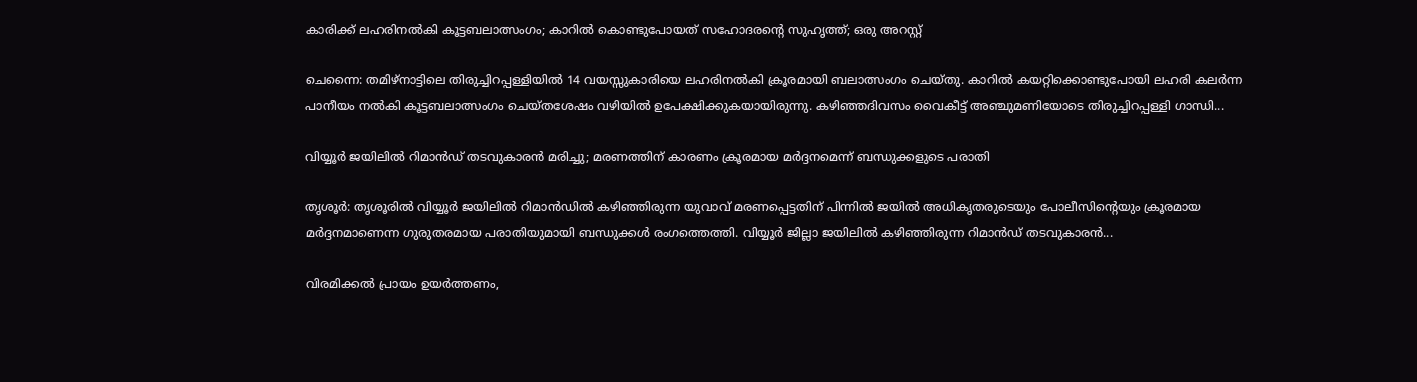കാരിക്ക് ലഹരിനൽകി കൂട്ടബലാത്സംഗം; കാറിൽ കൊണ്ടുപോയത് സഹോദരന്റെ സുഹൃത്ത്; ഒരു അറസ്റ്റ്

ചെന്നൈ: തമിഴ്നാട്ടിലെ തിരുച്ചിറപ്പള്ളിയിൽ 14 വയസ്സുകാരിയെ ലഹരിനൽകി ക്രൂരമായി ബലാത്സംഗം ചെയ്തു. കാറിൽ കയറ്റിക്കൊണ്ടുപോയി ലഹരി കലർന്ന പാനീയം നൽകി കൂട്ടബലാത്സംഗം ചെയ്തശേഷം വഴിയിൽ ഉപേക്ഷിക്കുകയായിരുന്നു. കഴിഞ്ഞദിവസം വൈകീട്ട് അഞ്ചുമണിയോടെ തിരുച്ചിറപ്പള്ളി ഗാന്ധി...

വിയ്യൂർ ജയിലിൽ റിമാൻഡ് തടവുകാരൻ മരിച്ചു; മരണത്തിന് കാരണം ക്രൂരമായ മർദ്ദനമെന്ന് ബന്ധുക്കളുടെ പരാതി

തൃശൂർ: തൃശൂരിൽ വിയ്യൂർ ജയിലിൽ റിമാൻഡിൽ കഴിഞ്ഞിരുന്ന യുവാവ് മരണപ്പെട്ടതിന് പിന്നിൽ ജയിൽ അധികൃതരുടെയും പോലീസിന്റെയും ക്രൂരമായ മർദ്ദനമാണെന്ന ഗുരുതരമായ പരാതിയുമായി ബന്ധുക്കൾ രംഗത്തെത്തി. വിയ്യൂർ ജില്ലാ ജയിലിൽ കഴിഞ്ഞിരുന്ന റിമാൻഡ് തടവുകാരൻ...

വിരമിക്കൽ പ്രായം ഉയർത്തണം,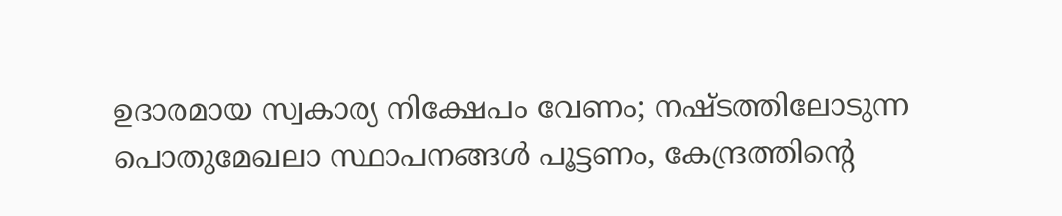ഉദാരമായ സ്വകാര്യ നിക്ഷേപം വേണം; നഷ്ടത്തിലോടുന്ന പൊതുമേഖലാ സ്ഥാപനങ്ങള്‍ പൂട്ടണം, കേന്ദ്രത്തിന്റെ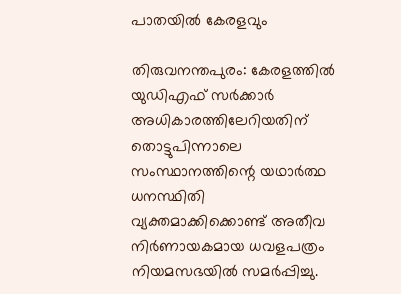പാതയില്‍ കേരളവും

തിരുവനന്തപുരം: കേരളത്തിൽ യുഡിഎഫ് സർക്കാർ അധികാരത്തിലേറിയതിന് തൊട്ടുപിന്നാലെ സംസ്ഥാനത്തിന്റെ യഥാർത്ഥ ധനസ്ഥിതി വ്യക്തമാക്കിക്കൊണ്ട് അതീവ നിർണായകമായ ധവളപത്രം നിയമസഭയിൽ സമർപ്പിച്ചു.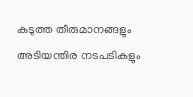കടുത്ത തീരുമാനങ്ങളും അടിയന്തിര നടപടികളും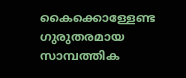കൈക്കൊള്ളേണ്ട ഗുരുതരമായ സാമ്പത്തിക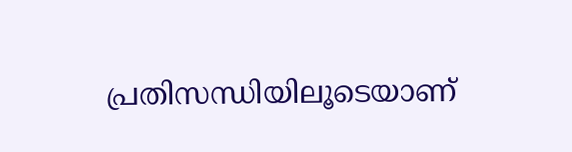പ്രതിസന്ധിയിലൂടെയാണ്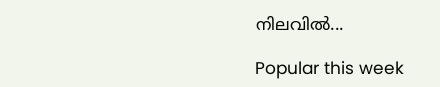നിലവിൽ...

Popular this week